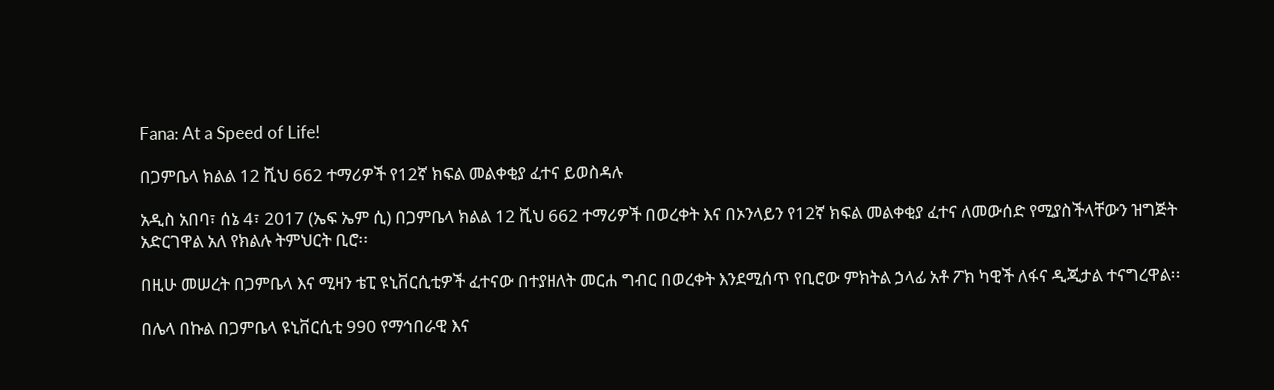Fana: At a Speed of Life!

በጋምቤላ ክልል 12 ሺህ 662 ተማሪዎች የ12ኛ ክፍል መልቀቂያ ፈተና ይወስዳሉ

አዲስ አበባ፣ ሰኔ 4፣ 2017 (ኤፍ ኤም ሲ) በጋምቤላ ክልል 12 ሺህ 662 ተማሪዎች በወረቀት እና በኦንላይን የ12ኛ ክፍል መልቀቂያ ፈተና ለመውሰድ የሚያስችላቸውን ዝግጅት አድርገዋል አለ የክልሉ ትምህርት ቢሮ፡፡

በዚሁ መሠረት በጋምቤላ እና ሚዛን ቴፒ ዩኒቨርሲቲዎች ፈተናው በተያዘለት መርሐ ግብር በወረቀት እንደሚሰጥ የቢሮው ምክትል ኃላፊ አቶ ፖክ ካዊች ለፋና ዲጂታል ተናግረዋል፡፡

በሌላ በኩል በጋምቤላ ዩኒቨርሲቲ 990 የማኅበራዊ እና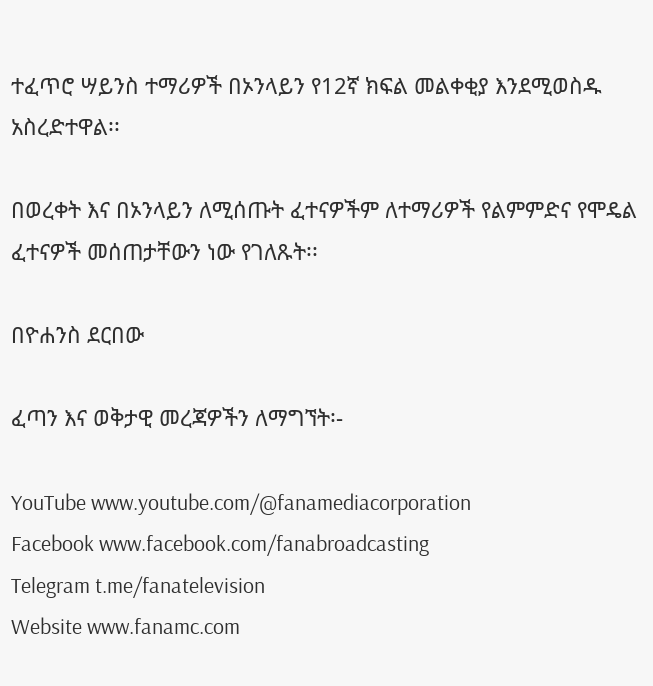ተፈጥሮ ሣይንስ ተማሪዎች በኦንላይን የ12ኛ ክፍል መልቀቂያ እንደሚወስዱ አስረድተዋል፡፡

በወረቀት እና በኦንላይን ለሚሰጡት ፈተናዎችም ለተማሪዎች የልምምድና የሞዴል ፈተናዎች መሰጠታቸውን ነው የገለጹት፡፡

በዮሐንስ ደርበው

ፈጣን እና ወቅታዊ መረጃዎችን ለማግኘት፡-

YouTube www.youtube.com/@fanamediacorporation
Facebook www.facebook.com/fanabroadcasting
Telegram t.me/fanatelevision
Website www.fanamc.com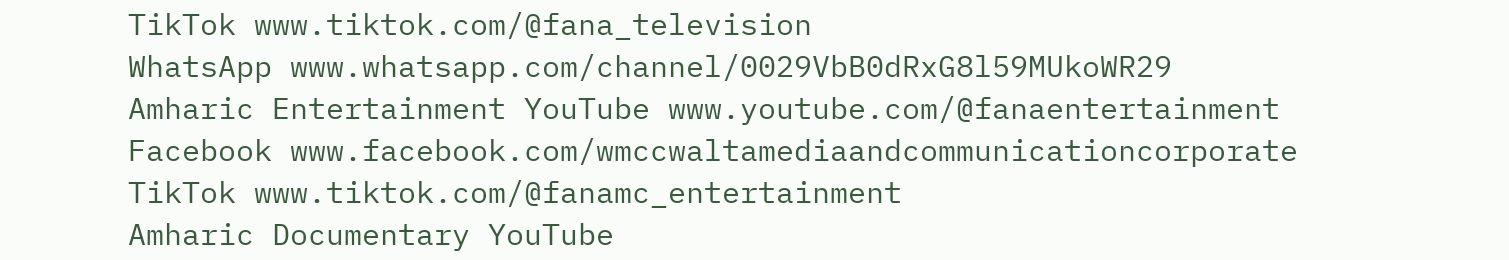TikTok www.tiktok.com/@fana_television
WhatsApp www.whatsapp.com/channel/0029VbB0dRxG8l59MUkoWR29
Amharic Entertainment YouTube www.youtube.com/@fanaentertainment
Facebook www.facebook.com/wmccwaltamediaandcommunicationcorporate
TikTok www.tiktok.com/@fanamc_entertainment
Amharic Documentary YouTube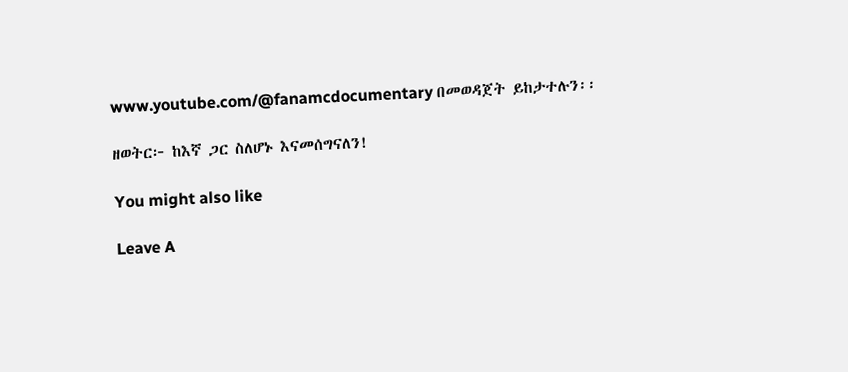www.youtube.com/@fanamcdocumentary በመወዳጀት ይከታተሉን፡፡

ዘወትር፦ ከእኛ ጋር ስለሆኑ እናመሰግናለን!

You might also like

Leave A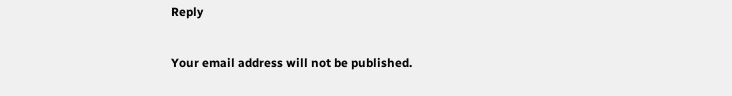Reply

Your email address will not be published.